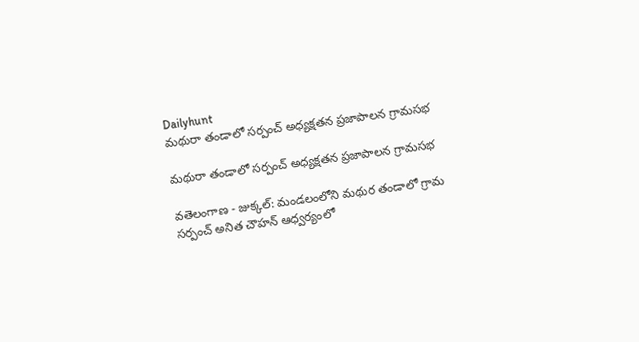Dailyhunt
మథురా తండాలో సర్పంచ్ అధ్యక్షతన ప్రజాపాలన గ్రామసభ

మథురా తండాలో సర్పంచ్ అధ్యక్షతన ప్రజాపాలన గ్రామసభ

వతెలంగాణ - జుక్కల్: మండలంలోని మథుర తండాలో గ్రామ సర్పంచ్ అనిత చౌహన్ ఆధ్వర్యంలో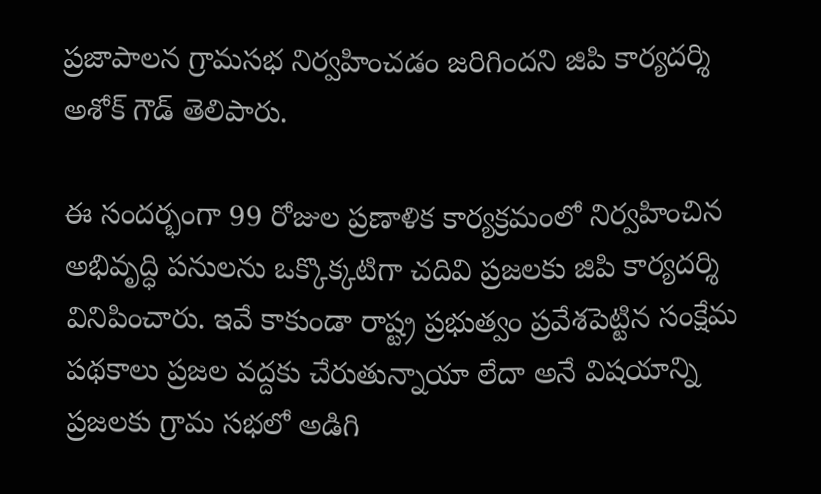ప్రజాపాలన గ్రామసభ నిర్వహించడం జరిగిందని జిపి కార్యదర్శి అశోక్ గౌడ్ తెలిపారు.

ఈ సందర్భంగా 99 రోజుల ప్రణాళిక కార్యక్రమంలో నిర్వహించిన అభివృద్ధి పనులను ఒక్కొక్కటిగా చదివి ప్రజలకు జిపి కార్యదర్శి వినిపించారు. ఇవే కాకుండా రాష్ట్ర ప్రభుత్వం ప్రవేశపెట్టిన సంక్షేమ పథకాలు ప్రజల వద్దకు చేరుతున్నాయా లేదా అనే విషయాన్ని ప్రజలకు గ్రామ సభలో అడిగి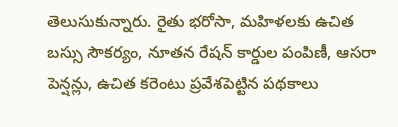తెలుసుకున్నారు. రైతు భరోసా, మహిళలకు ఉచిత బస్సు సౌకర్యం, నూతన రేషన్ కార్డుల పంపిణీ, ఆసరా పెన్షన్లు, ఉచిత కరెంటు ప్రవేశపెట్టిన పథకాలు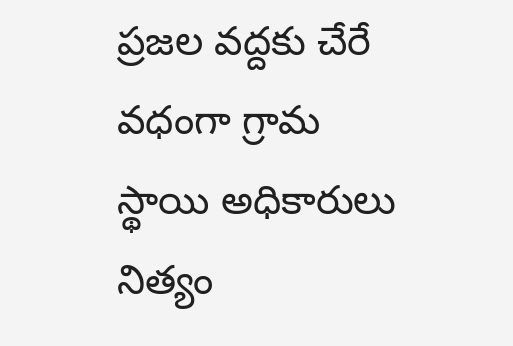ప్రజల వద్దకు చేరే వధంగా గ్రామ స్థాయి అధికారులు నిత్యం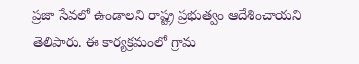ప్రజా సేవలో ఉండాలని రాష్ట్ర ప్రభుత్వం ఆదేశించాయని తెలిపారు. ఈ కార్యక్రమంలో గ్రామ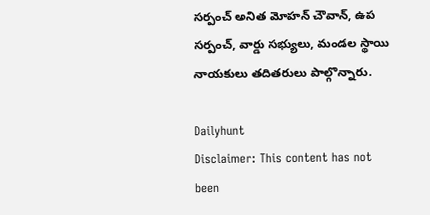సర్పంచ్ అనిత మోహన్ చౌవాన్, ఉప సర్పంచ్, వార్డు సభ్యులు, మండల స్థాయి నాయకులు తదితరులు పాల్గొన్నారు.

Dailyhunt
Disclaimer: This content has not been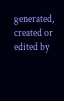generated, created or edited by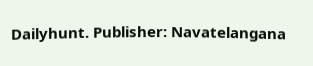Dailyhunt. Publisher: Navatelangana